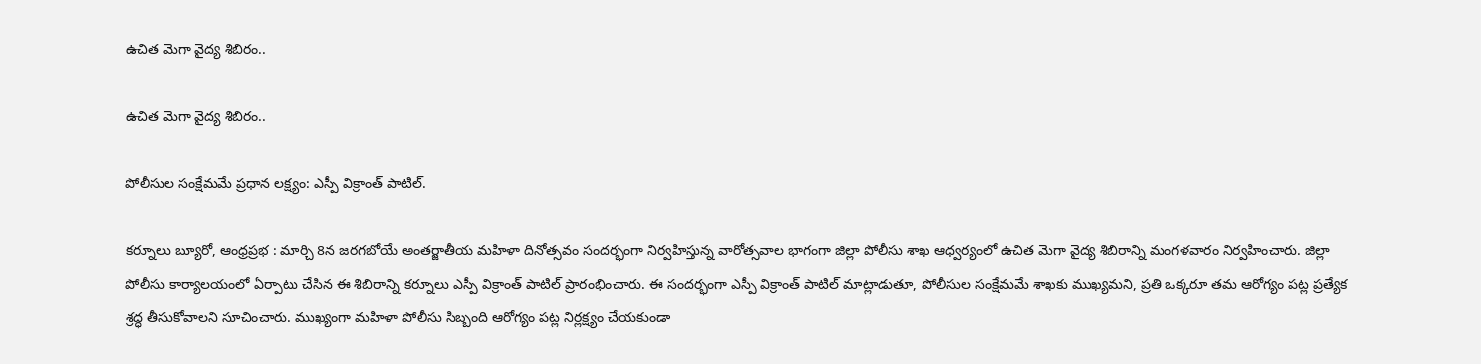ఉచిత మెగా వైద్య శిబిరం..

ఉచిత మెగా వైద్య శిబిరం..

పోలీసుల సంక్షేమమే ప్రధాన లక్ష్యం: ఎస్పీ విక్రాంత్ పాటిల్.

కర్నూలు బ్యూరో, ఆంధ్రప్రభ : మార్చి 8న జరగబోయే అంతర్జాతీయ మహిళా దినోత్సవం సందర్భంగా నిర్వహిస్తున్న వారోత్సవాల భాగంగా జిల్లా పోలీసు శాఖ ఆధ్వర్యంలో ఉచిత మెగా వైద్య శిబిరాన్ని మంగళవారం నిర్వహించారు. జిల్లా పోలీసు కార్యాలయంలో ఏర్పాటు చేసిన ఈ శిబిరాన్ని కర్నూలు ఎస్పీ విక్రాంత్ పాటిల్ ప్రారంభించారు. ఈ సందర్భంగా ఎస్పీ విక్రాంత్ పాటిల్ మాట్లాడుతూ, పోలీసుల సంక్షేమమే శాఖకు ముఖ్యమని, ప్రతి ఒక్కరూ తమ ఆరోగ్యం పట్ల ప్రత్యేక శ్రద్ధ తీసుకోవాలని సూచించారు. ముఖ్యంగా మహిళా పోలీసు సిబ్బంది ఆరోగ్యం పట్ల నిర్లక్ష్యం చేయకుండా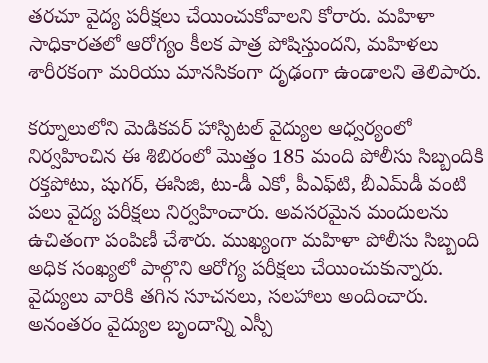తరచూ వైద్య పరీక్షలు చేయించుకోవాలని కోరారు. మహిళా సాధికారతలో ఆరోగ్యం కీలక పాత్ర పోషిస్తుందని, మహిళలు శారీరకంగా మరియు మానసికంగా దృఢంగా ఉండాలని తెలిపారు.

కర్నూలులోని మెడికవర్ హాస్పిటల్ వైద్యుల ఆధ్వర్యంలో నిర్వహించిన ఈ శిబిరంలో మొత్తం 185 మంది పోలీసు సిబ్బందికి రక్తపోటు, షుగర్, ఈసిజి, టు-డీ ఎకో, పీఎఫ్‌టి, బీఎమ్‌డీ వంటి పలు వైద్య పరీక్షలు నిర్వహించారు. అవసరమైన మందులను ఉచితంగా పంపిణీ చేశారు. ముఖ్యంగా మహిళా పోలీసు సిబ్బంది అధిక సంఖ్యలో పాల్గొని ఆరోగ్య పరీక్షలు చేయించుకున్నారు. వైద్యులు వారికి తగిన సూచనలు, సలహాలు అందించారు. అనంతరం వైద్యుల బృందాన్ని ఎస్పీ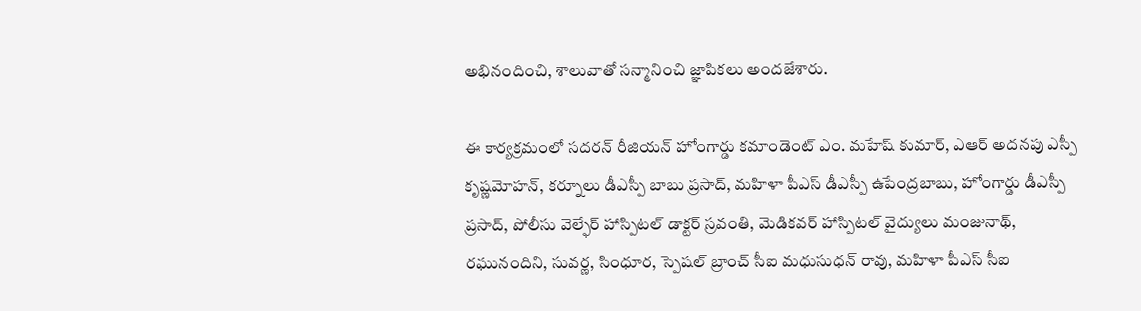అభినందించి, శాలువాతో సన్మానించి జ్ఞాపికలు అందజేశారు.

ఈ కార్యక్రమంలో సదరన్ రీజియన్ హోంగార్డు కమాండెంట్ ఎం. మహేష్ కుమార్, ఎఆర్ అదనపు ఎస్పీ కృష్ణమోహన్, కర్నూలు డీఎస్పీ బాబు ప్రసాద్, మహిళా పీఎస్ డీఎస్పీ ఉపేంద్రబాబు, హోంగార్డు డీఎస్పీ ప్రసాద్, పోలీసు వెల్ఫేర్ హాస్పిటల్ డాక్టర్ స్రవంతి, మెడికవర్ హాస్పిటల్ వైద్యులు మంజునాథ్, రఘునందిని, సువర్ణ, సింధూర, స్పెషల్ బ్రాంచ్ సీఐ మధుసుధన్ రావు, మహిళా పీఎస్ సీఐ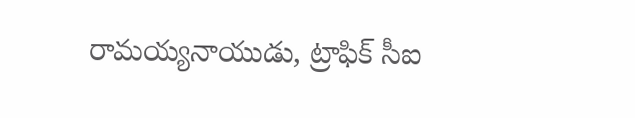రామయ్యనాయుడు, ట్రాఫిక్ సీఐ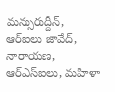మన్సురుద్దీన్, ఆర్‌ఐలు జావేద్, నారాయణ, ఆర్‌ఎస్‌ఐలు, మహిళా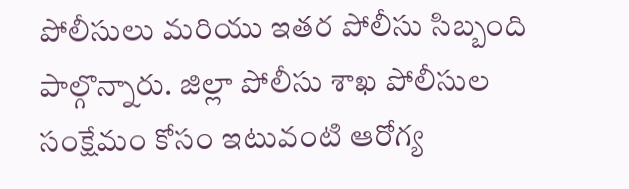పోలీసులు మరియు ఇతర పోలీసు సిబ్బంది పాల్గొన్నారు. జిల్లా పోలీసు శాఖ పోలీసుల సంక్షేమం కోసం ఇటువంటి ఆరోగ్య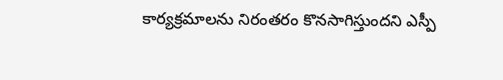కార్యక్రమాలను నిరంతరం కొనసాగిస్తుందని ఎస్పీ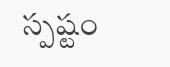స్పష్టం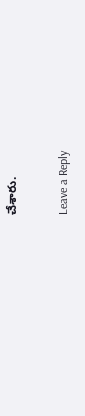చేశారు.

Leave a Reply